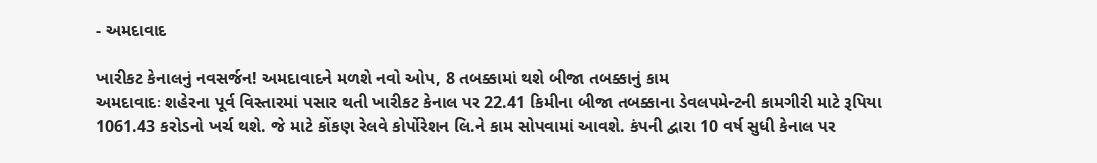- અમદાવાદ

ખારીકટ કેનાલનું નવસર્જન! અમદાવાદને મળશે નવો ઓપ, 8 તબક્કામાં થશે બીજા તબક્કાનું કામ
અમદાવાદઃ શહેરના પૂર્વ વિસ્તારમાં પસાર થતી ખારીકટ કેનાલ પર 22.41 કિમીના બીજા તબક્કાના ડેવલપમેન્ટની કામગીરી માટે રૂપિયા 1061.43 કરોડનો ખર્ચ થશે. જે માટે કોંકણ રેલવે કોર્પોરેશન લિ.ને કામ સોપવામાં આવશે. કંપની દ્વારા 10 વર્ષ સુધી કેનાલ પર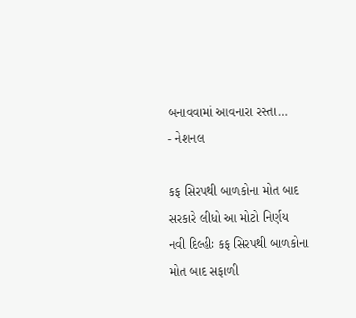બનાવવામાં આવનારા રસ્તા…
- નેશનલ

કફ સિરપથી બાળકોના મોત બાદ સરકારે લીધો આ મોટો નિર્ણય
નવી દિલ્હીઃ કફ સિરપથી બાળકોના મોત બાદ સફાળી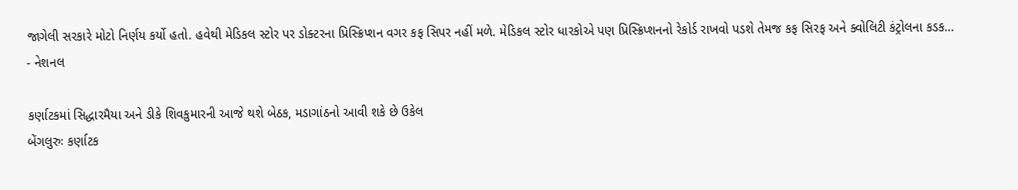જાગેલી સરકારે મોટો નિર્ણય કર્યો હતો. હવેથી મેડિકલ સ્ટોર પર ડોક્ટરના પ્રિસ્ક્રિપ્શન વગર કફ સિપર નહીં મળે. મેડિકલ સ્ટોર ધારકોએ પણ પ્રિસ્ક્રિપ્શનનો રેકોર્ડ રાખવો પડશે તેમજ કફ સિરફ અને ક્વોલિટી કંટ્રોલના કડક…
- નેશનલ

કર્ણાટકમાં સિદ્ધારમૈયા અને ડીકે શિવકુમારની આજે થશે બેઠક, મડાગાંઠનો આવી શકે છે ઉકેલ
બેંગલુરુઃ કર્ણાટક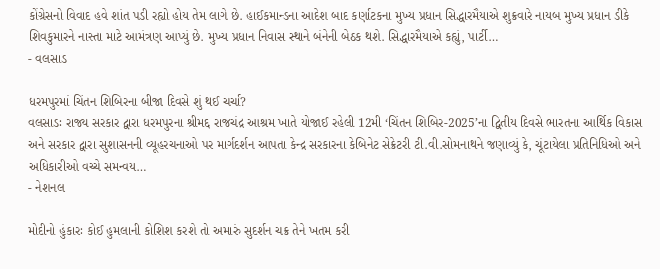કોંગ્રેસનો વિવાદ હવે શાંત પડી રહ્યો હોય તેમ લાગે છે. હાઈકમાન્ડના આદેશ બાદ કર્ણાટકના મુખ્ય પ્રધાન સિદ્ધારમૈયાએ શુક્રવારે નાયબ મુખ્ય પ્રધાન ડીકે શિવકુમારને નાસ્તા માટે આમંત્રણ આપ્યું છે. મુખ્ય પ્રધાન નિવાસ સ્થાને બંનેની બેઠક થશે. સિદ્ધારમૈયાએ કહ્યું, પાર્ટી…
- વલસાડ

ધરમપુરમાં ચિંતન શિબિરના બીજા દિવસે શું થઈ ચર્ચા?
વલસાડઃ રાજ્ય સરકાર દ્વારા ધરમપુરના શ્રીમદ્દ રાજચંદ્ર આશ્રમ ખાતે યોજાઈ રહેલી 12મી ‘ચિંતન શિબિર-2025’ના દ્વિતીય દિવસે ભારતના આર્થિક વિકાસ અને સરકાર દ્વારા સુશાસનની વ્યૂહરચનાઓ પર માર્ગદર્શન આપતા કેન્દ્ર સરકારના કેબિનેટ સેક્રેટરી ટી.વી.સોમનાથને જણાવ્યું કે, ચૂંટાયેલા પ્રતિનિધિઓ અને અધિકારીઓ વચ્ચે સમન્વય…
- નેશનલ

મોદીનો હુંકારઃ કોઈ હુમલાની કોશિશ કરશે તો અમારું સુદર્શન ચક્ર તેને ખતમ કરી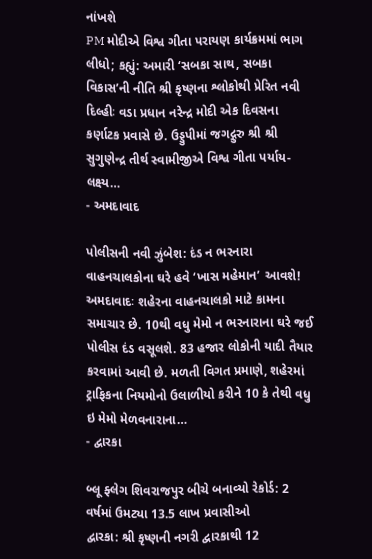નાંખશે
PM મોદીએ વિશ્વ ગીતા પરાયણ કાર્યક્રમમાં ભાગ લીધો; કહ્યું: અમારી ‘સબકા સાથ, સબકા વિકાસ’ની નીતિ શ્રી કૃષ્ણના શ્લોકોથી પ્રેરિત નવી દિલ્હીઃ વડા પ્રધાન નરેન્દ્ર મોદી એક દિવસના કર્ણાટક પ્રવાસે છે. ઉડ્ડુપીમાં જગદ્ગુરુ શ્રી શ્રી સુગુણેન્દ્ર તીર્થ સ્વામીજીએ વિશ્વ ગીતા પર્યાય-લક્ષ્ય…
- અમદાવાદ

પોલીસની નવી ઝુંબેશ: દંડ ન ભરનારા વાહનચાલકોના ઘરે હવે ‘ખાસ મહેમાન’ આવશે!
અમદાવાદઃ શહેરના વાહનચાલકો માટે કામના સમાચાર છે. 10થી વધુ મેમો ન ભરનારાના ઘરે જઈ પોલીસ દંડ વસૂલશે. 83 હજાર લોકોની યાદી તૈયાર કરવામાં આવી છે. મળતી વિગત પ્રમાણે, શહેરમાં ટ્રાફિકના નિયમોનો ઉલાળીયો કરીને 10 કે તેથી વધુ ઇ મેમો મેળવનારાના…
- દ્વારકા

બ્લૂ ફ્લેગ શિવરાજપુર બીચે બનાવ્યો રેકોર્ડ: 2 વર્ષમાં ઉમટ્યા 13.5 લાખ પ્રવાસીઓ
દ્વારકા: શ્રી કૃષ્ણની નગરી દ્વારકાથી 12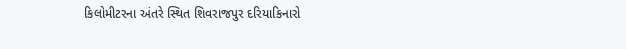કિલોમીટરના અંતરે સ્થિત શિવરાજપુર દરિયાકિનારો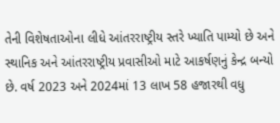તેની વિશેષતાઓના લીધે આંતરરાષ્ટ્રીય સ્તરે ખ્યાતિ પામ્યો છે અને સ્થાનિક અને આંતરરાષ્ટ્રીય પ્રવાસીઓ માટે આકર્ષણનું કેન્દ્ર બન્યો છે. વર્ષ 2023 અને 2024માં 13 લાખ 58 હજારથી વધુ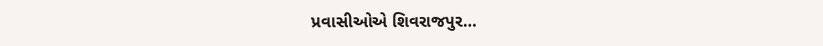પ્રવાસીઓએ શિવરાજપુર…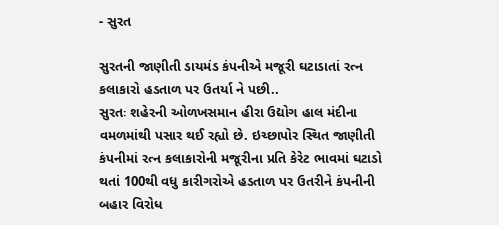- સુરત

સુરતની જાણીતી ડાયમંડ કંપનીએ મજૂરી ઘટાડાતાં રત્ન કલાકારો હડતાળ પર ઉતર્યા ને પછી..
સુરતઃ શહેરની ઓળખસમાન હીરા ઉદ્યોગ હાલ મંદીના વમળમાંથી પસાર થઈ રહ્યો છે. ઇચ્છાપોર સ્થિત જાણીતી કંપનીમાં રત્ન કલાકારોની મજૂરીના પ્રતિ કેરેટ ભાવમાં ઘટાડો થતાં 100થી વધુ કારીગરોએ હડતાળ પર ઉતરીને કંપનીની બહાર વિરોધ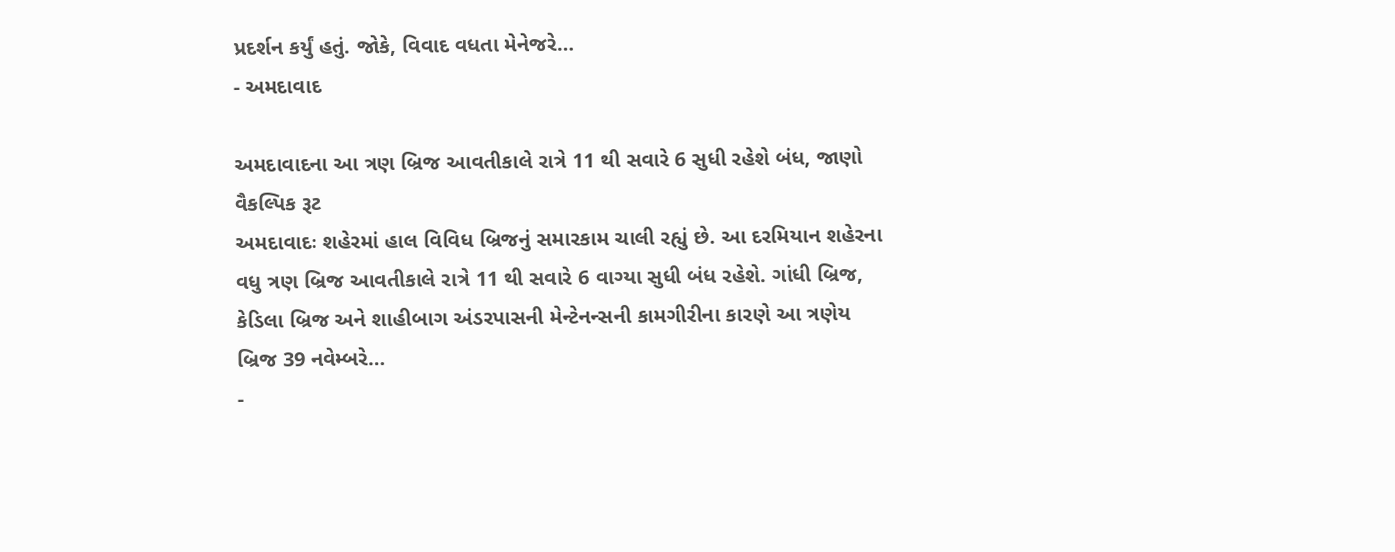પ્રદર્શન કર્યું હતું. જોકે, વિવાદ વધતા મેનેજરે…
- અમદાવાદ

અમદાવાદના આ ત્રણ બ્રિજ આવતીકાલે રાત્રે 11 થી સવારે 6 સુધી રહેશે બંધ, જાણો વૈકલ્પિક રૂટ
અમદાવાદઃ શહેરમાં હાલ વિવિધ બ્રિજનું સમારકામ ચાલી રહ્યું છે. આ દરમિયાન શહેરના વધુ ત્રણ બ્રિજ આવતીકાલે રાત્રે 11 થી સવારે 6 વાગ્યા સુધી બંધ રહેશે. ગાંધી બ્રિજ, કેડિલા બ્રિજ અને શાહીબાગ અંડરપાસની મેન્ટેનન્સની કામગીરીના કારણે આ ત્રણેય બ્રિજ 39 નવેમ્બરે…
-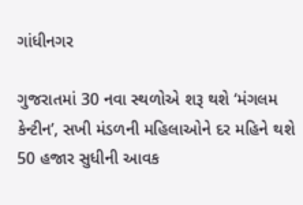ગાંધીનગર

ગુજરાતમાં 30 નવા સ્થળોએ શરૂ થશે ‘મંગલમ કેન્ટીન’, સખી મંડળની મહિલાઓને દર મહિને થશે 50 હજાર સુધીની આવક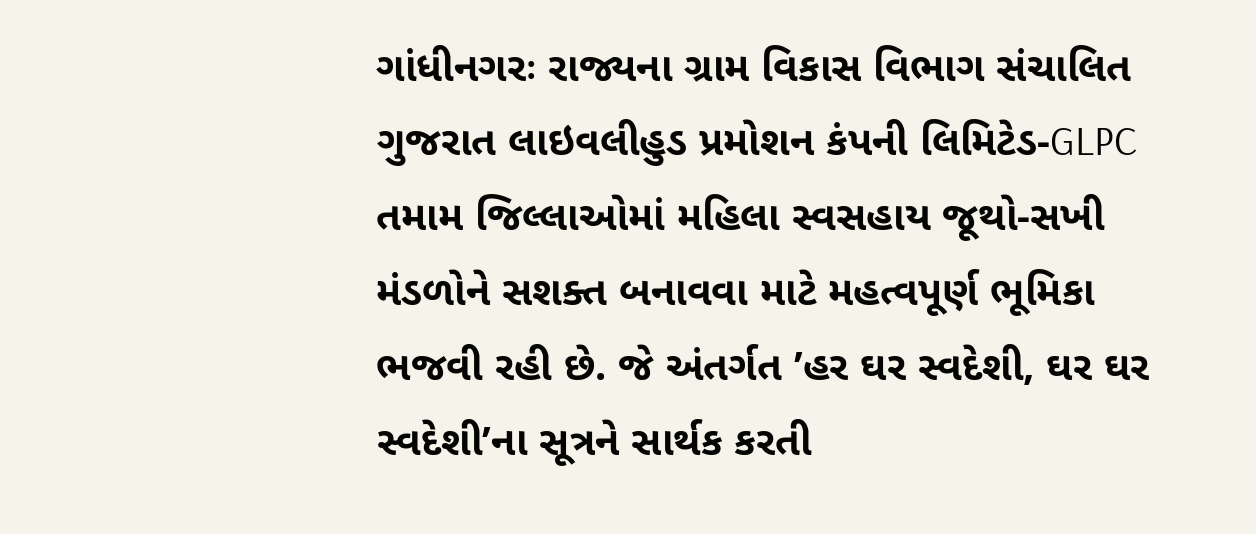ગાંધીનગરઃ રાજ્યના ગ્રામ વિકાસ વિભાગ સંચાલિત ગુજરાત લાઇવલીહુડ પ્રમોશન કંપની લિમિટેડ-GLPC તમામ જિલ્લાઓમાં મહિલા સ્વસહાય જૂથો-સખી મંડળોને સશક્ત બનાવવા માટે મહત્વપૂર્ણ ભૂમિકા ભજવી રહી છે. જે અંતર્ગત ’હર ઘર સ્વદેશી, ઘર ઘર સ્વદેશી’ના સૂત્રને સાર્થક કરતી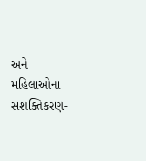અને મહિલાઓના સશક્તિકરણ-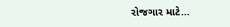રોજગાર માટે…